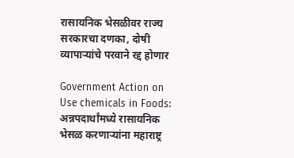रासायनिक भेसळीवर राज्य सरकारचा दणका, दोषी व्यापाऱ्यांचे परवाने रद्द होणार

Government Action on Use chemicals in Foods: अन्नपदार्थांमध्ये रासायनिक भेसळ करणाऱ्यांना महाराष्ट्र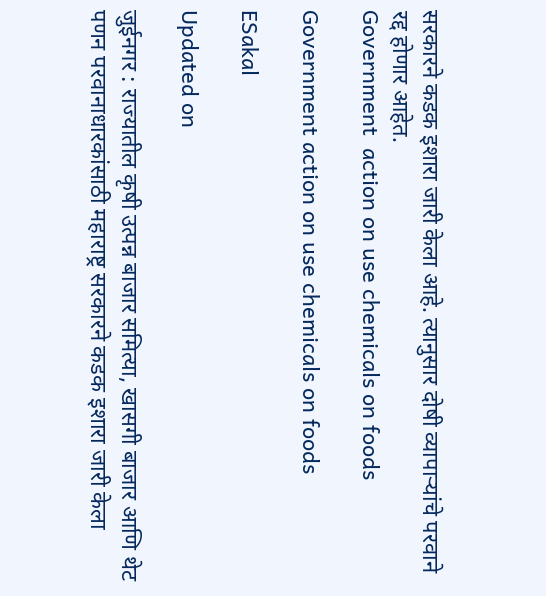सरकारने कडक इशारा जारी केला आहे. त्यानुसार दोषी व्यापाऱ्यांचे परवाने रद्द होणार आहेत.
Government  action on use chemicals on foods

Government action on use chemicals on foods

ESakal

Updated on

जुईनगर : राज्यातील कृषी उत्पन्न बाजार समित्या, खासगी बाजार आणि थेट पणन परवानाधारकांसाठी महाराष्ट्र सरकारने कडक इशारा जारी केला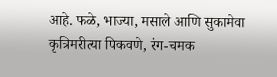आहे. फळे, भाज्या, मसाले आणि सुकामेवा कृत्रिमरीत्या पिकवणे, रंग-चमक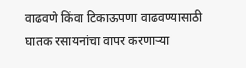वाढवणे किंवा टिकाऊपणा वाढवण्यासाठी घातक रसायनांचा वापर करणाऱ्या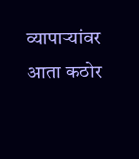व्यापाऱ्यांवर आता कठोर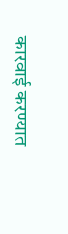कारवाई करण्यात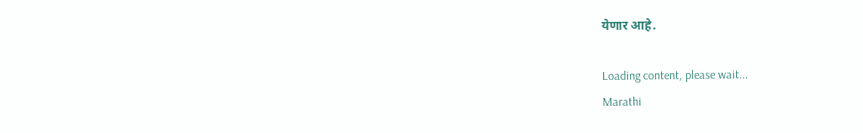येणार आहे.

Loading content, please wait...
Marathi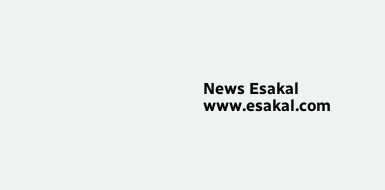News Esakal
www.esakal.com